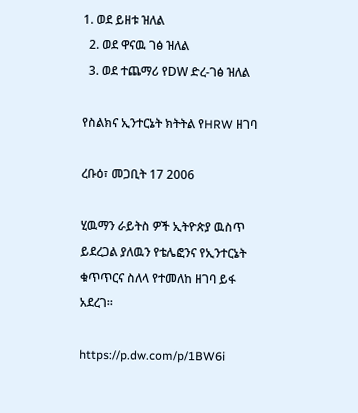1. ወደ ይዘቱ ዝለል
  2. ወደ ዋናዉ ገፅ ዝለል
  3. ወደ ተጨማሪ የDW ድረ-ገፅ ዝለል

የስልክና ኢንተርኔት ክትትል የHRW ዘገባ

ረቡዕ፣ መጋቢት 17 2006

ሂዉማን ራይትስ ዎች ኢትዮጵያ ዉስጥ ይደረጋል ያለዉን የቴሌፎንና የኢንተርኔት ቁጥጥርና ስለላ የተመለከ ዘገባ ይፋ አደረገ።

https://p.dw.com/p/1BW6i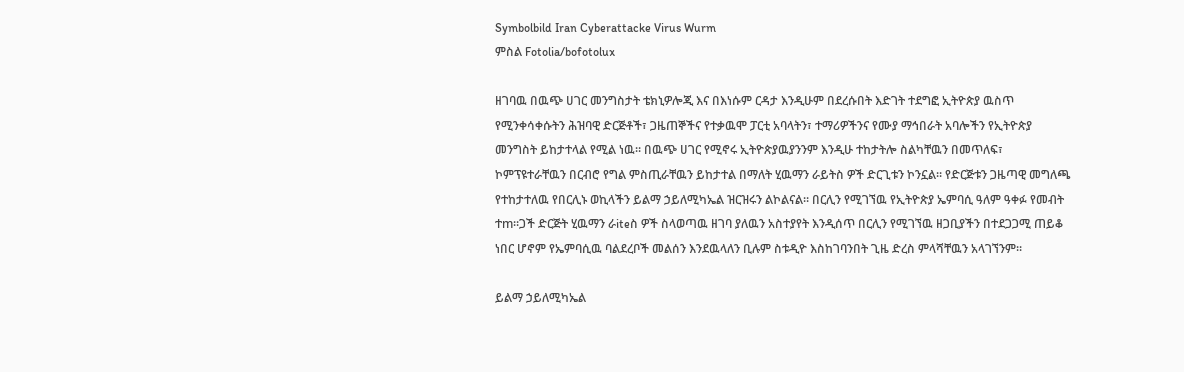Symbolbild Iran Cyberattacke Virus Wurm
ምስል Fotolia/bofotolux

ዘገባዉ በዉጭ ሀገር መንግስታት ቴክኒዎሎጂ እና በእነሱም ርዳታ እንዲሁም በደረሱበት እድገት ተደግፎ ኢትዮጵያ ዉስጥ የሚንቀሳቀሱትን ሕዝባዊ ድርጅቶች፣ ጋዜጠኞችና የተቃዉሞ ፓርቲ አባላትን፣ ተማሪዎችንና የሙያ ማኅበራት አባሎችን የኢትዮጵያ መንግስት ይከታተላል የሚል ነዉ። በዉጭ ሀገር የሚኖሩ ኢትዮጵያዉያንንም እንዲሁ ተከታትሎ ስልካቸዉን በመጥለፍ፣ ኮምፕዩተራቸዉን በርብሮ የግል ምስጢራቸዉን ይከታተል በማለት ሂዉማን ራይትስ ዎች ድርጊቱን ኮንኗል። የድርጅቱን ጋዜጣዊ መግለጫ የተከታተለዉ የበርሊኑ ወኪላችን ይልማ ኃይለሚካኤል ዝርዝሩን ልኮልናል። በርሊን የሚገኘዉ የኢትዮጵያ ኤምባሲ ዓለም ዓቀፉ የመብት ተm።ጋች ድርጅት ሂዉማን ራiteስ ዎች ስላወጣዉ ዘገባ ያለዉን አስተያየት እንዲሰጥ በርሊን የሚገኘዉ ዘጋቢያችን በተደጋጋሚ ጠይቆ ነበር ሆኖም የኤምባሲዉ ባልደረቦች መልሰን እንደዉላለን ቢሉም ስቱዲዮ እስከገባንበት ጊዜ ድረስ ምላሻቸዉን አላገኘንም።

ይልማ ኃይለሚካኤል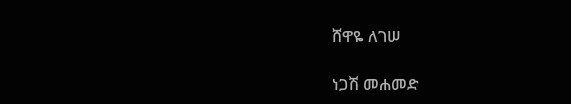ሸዋዬ ለገሠ

ነጋሽ መሐመድ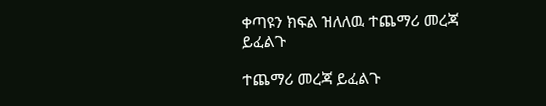ቀጣዩን ክፍል ዝለለዉ ተጨማሪ መረጃ ይፈልጉ

ተጨማሪ መረጃ ይፈልጉ